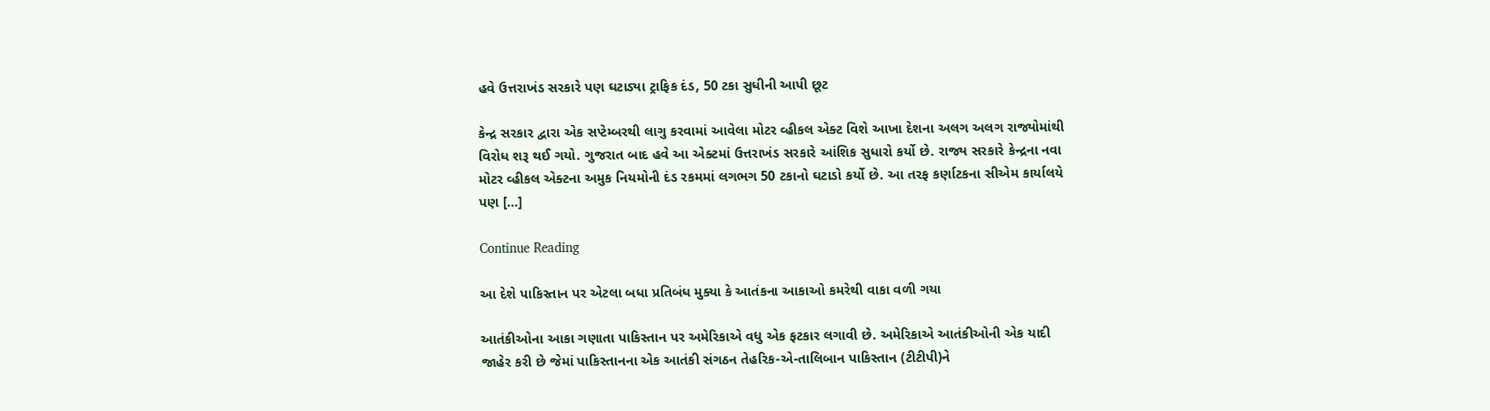હવે ઉત્તરાખંડ સરકારે પણ ઘટાડ્યા ટ્રાફિક દંડ, 50 ટકા સુધીની આપી છૂટ

કેન્દ્ર સરકાર દ્વારા એક સપ્ટેમ્બરથી લાગુ કરવામાં આવેલા મોટર વ્હીકલ એક્ટ વિશે આખા દેશના અલગ અલગ રાજ્યોમાંથી વિરોધ શરૂ થઈ ગયો. ગુજરાત બાદ હવે આ એક્ટમાં ઉત્તરાખંડ સરકારે આંશિક સુધારો કર્યો છે. રાજ્ય સરકારે કેન્દ્રના નવા મોટર વ્હીકલ એક્ટના અમુક નિયમોની દંડ રકમમાં લગભગ 50 ટકાનો ઘટાડો કર્યો છે. આ તરફ કર્ણાટકના સીએમ કાર્યાલયે પણ […]

Continue Reading

આ દેશે પાકિસ્તાન પર એટલા બધા પ્રતિબંધ મુક્યા કે આતંકના આકાઓ કમરેથી વાકા વળી ગયા

આતંકીઓના આકા ગણાતા પાકિસ્તાન પર અમેરિકાએ વધુ એક ફટકાર લગાવી છે. અમેરિકાએ આતંકીઓની એક યાદી જાહેર કરી છે જેમાં પાકિસ્તાનના એક આતંકી સંગઠન તેહરિક-એ-તાલિબાન પાકિસ્તાન (ટીટીપી)ને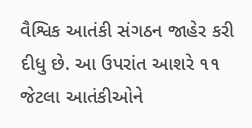વૈશ્વિક આતંકી સંગઠન જાહેર કરી દીધુ છે. આ ઉપરાંત આશરે ૧૧ જેટલા આતંકીઓને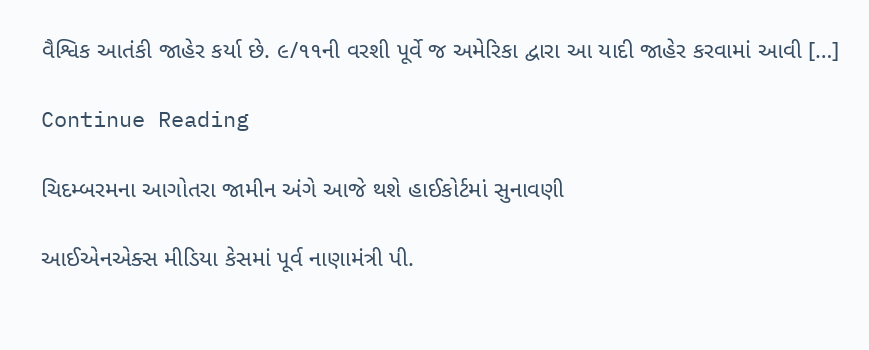વૈશ્વિક આતંકી જાહેર કર્યા છે. ૯/૧૧ની વરશી પૂર્વે જ અમેરિકા દ્વારા આ યાદી જાહેર કરવામાં આવી […]

Continue Reading

ચિદમ્બરમના આગોતરા જામીન અંગે આજે થશે હાઈકોર્ટમાં સુનાવણી

આઈએનએક્સ મીડિયા કેસમાં પૂર્વ નાણામંત્રી પી.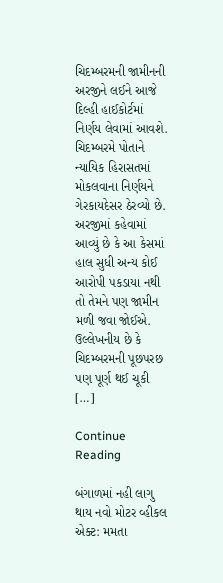ચિદમ્બરમની જામીનની અરજીને લઈને આજે દિલ્હી હાઈકોર્ટમાં નિર્ણય લેવામાં આવશે. ચિદમ્બરમે પોતાને ન્યાયિક હિરાસતમાં મોકલવાના નિર્ણયને ગેરકાયદેસર ઠેરવ્યો છે. અરજીમાં કહેવામાં આવ્યું છે કે આ કેસમાં હાલ સુધી અન્ય કોઈ આરોપી પકડાયા નથી તો તેમને પણ જામીન મળી જવા જોઈએ. ઉલ્લેખનીય છે કે ચિદમ્બરમની પૂછપરછ પણ પૂર્ણ થઈ ચૂકી […]

Continue Reading

બંગાળમાં નહી લાગુ થાય નવો મોટર વ્હીકલ એક્ટ: મમતા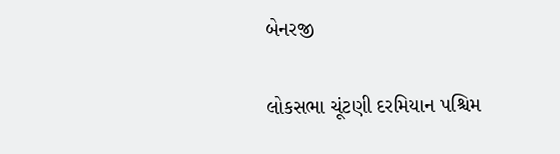બેનરજી

લોકસભા ચૂંટણી દરમિયાન પશ્ચિમ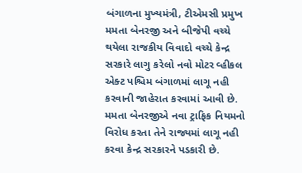બંગાળના મુખ્યમંત્રી, ટીએમસી પ્રમુખ મમતા બેનરજી અને બીજેપી વચ્ચે થયેલા રાજકીય વિવાદો વચ્ચે કેન્દ્ર સરકારે લાગુ કરેલો નવો મોટર વ્હીકલ એક્ટ પશ્ચિમ બંગાળમાં લાગૂ નહી કરવાની જાહેરાત કરવામાં આવી છે. મમતા બેનરજીએ નવા ટ્રાફિક નિયમનો વિરોધ કરતા તેને રાજ્યમાં લાગૂ નહી કરવા કેન્દ્ર સરકારને પડકારી છે.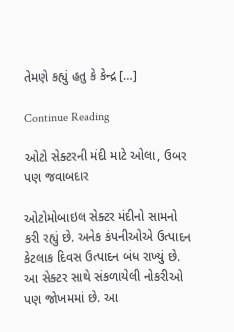તેમણે કહ્યું હતુ કે કેન્દ્ર […]

Continue Reading

ઓટો સેક્ટરની મંદી માટે ઓલા, ઉબર પણ જવાબદાર

ઓટોમોબાઇલ સેક્ટર મંદીનો સામનો કરી રહ્યું છે. અનેક કંપનીઓએ ઉત્પાદન કેટલાક દિવસ ઉત્પાદન બંધ રાખ્યું છે. આ સેક્ટર સાથે સંકળાયેલી નોકરીઓ પણ જોખમમાં છે. આ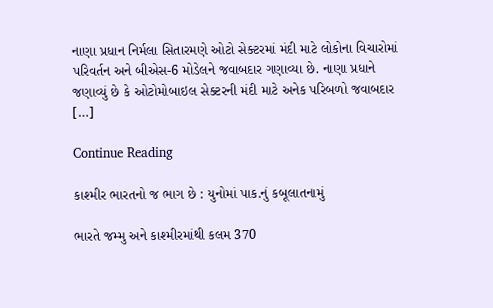નાણા પ્રધાન નિર્મલા સિતારમણે ઓટો સેક્ટરમાં મંદી માટે લોકોના વિચારોમાં પરિવર્તન અને બીએસ-6 મોડેલને જવાબદાર ગણાવ્યા છે. નાણા પ્રધાને જણાવ્યું છે કે ઓટોમોબાઇલ સેક્ટરની મંદી માટે અનેક પરિબળો જવાબદાર […]

Continue Reading

કાશ્મીર ભારતનો જ ભાગ છે : યુનોમાં પાક.નું કબૂલાતનામું

ભારતે જમ્મુ અને કાશ્મીરમાંથી કલમ 370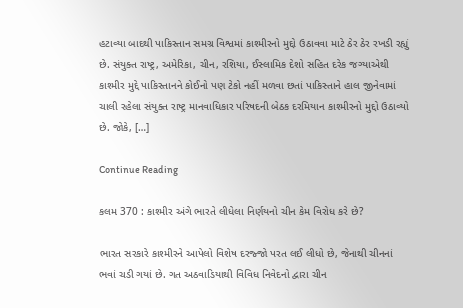હટાવ્યા બાદથી પાકિસ્તાન સમગ્ર વિશ્વમાં કાશ્મીરનો મુદ્દો ઉઠાવવા માટે ઠેર ઠેર રખડી રહ્યું છે. સંયુક્ત રાષ્ટ્ર, અમેરિકા, ચીન, રશિયા, ઈસ્લામિક દેશો સહિત દરેક જગ્યાએથી કાશ્મીર મુદ્દે પાકિસ્તાનને કોઈનો પણ ટેકો નહીં મળવા છતાં પાકિસ્તાને હાલ જીનેવામાં ચાલી રહેલા સંયુક્ત રાષ્ટ્ર માનવાધિકાર પરિષદની બેઠક દરમિયાન કાશ્મીરનો મુદ્દો ઉઠાવ્યો છે. જોકે, […]

Continue Reading

કલમ 370 : કાશ્મીર અંગે ભારતે લીધેલા નિર્ણયનો ચીન કેમ વિરોધ કરે છે?

ભારત સરકારે કાશ્મીરને આપેલો વિશેષ દરજ્જો પરત લઈ લીધો છે, જેનાથી ચીનનાં ભવાં ચડી ગયાં છે. ગત અઠવાડિયાથી વિવિધ નિવેદનો દ્વારા ચીન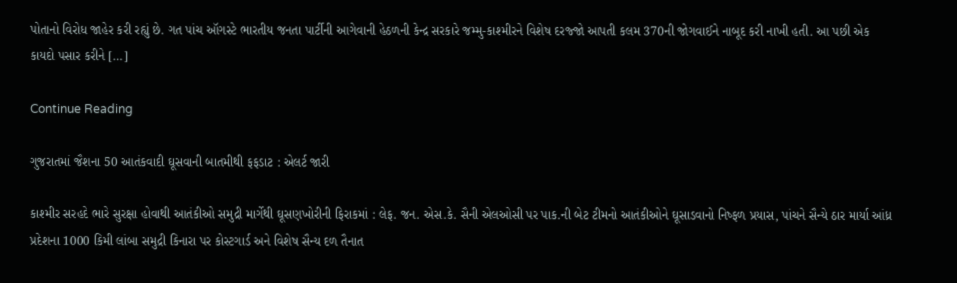પોતાનો વિરોધ જાહેર કરી રહ્યું છે. ગત પાંચ ઑગસ્ટે ભારતીય જનતા પાર્ટીની આગેવાની હેઠળની કેન્દ્ર સરકારે જમ્મુ-કાશ્મીરને વિશેષ દરજ્જો આપતી કલમ 370ની જોગવાઈને નાબૂદ કરી નાખી હતી. આ પછી એક કાયદો પસાર કરીને […]

Continue Reading

ગુજરાતમાં જૈશના 50 આતંકવાદી ઘૂસવાની બાતમીથી ફફડાટ : એલર્ટ જારી

કાશ્મીર સરહદે ભારે સુરક્ષા હોવાથી આતંકીઓ સમુદ્રી માર્ગેથી ઘૂસણખોરીની ફિરાકમાં : લેફ. જન. એસ.કે. સૈની એલઓસી પર પાક.ની બેટ ટીમનો આતંકીઓને ઘૂસાડવાનો નિષ્ફળ પ્રયાસ, પાંચને સૈન્યે ઠાર માર્યા આંધ્ર પ્રદેશના 1000 કિમી લાંબા સમુદ્રી કિનારા પર કોસ્ટગાર્ડ અને વિશેષ સૈન્ય દળ તૈનાત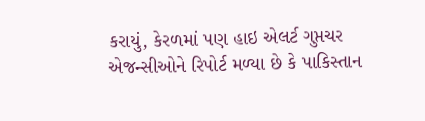કરાયું, કેરળમાં પણ હાઇ એલર્ટ ગુપ્તચર એજન્સીઓને રિપોર્ટ મળ્યા છે કે પાકિસ્તાન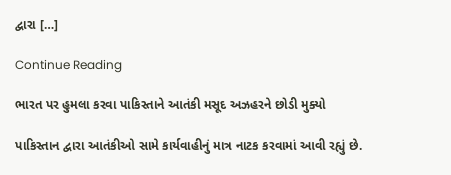દ્વારા […]

Continue Reading

ભારત પર હુમલા કરવા પાકિસ્તાને આતંકી મસૂદ અઝહરને છોડી મુક્યો

પાકિસ્તાન દ્વારા આતંકીઓ સામે કાર્યવાહીનું માત્ર નાટક કરવામાં આવી રહ્યું છે.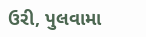ઉરી, પુલવામા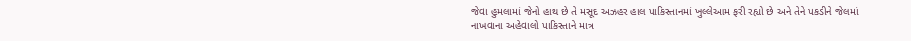જેવા હુમલામાં જેનો હાથ છે તે મસૂદ અઝહર હાલ પાકિસ્તાનમાં ખુલ્લેઆમ ફરી રહ્યો છે અને તેને પકડીને જેલમાં નાખવાના અહેવાલો પાકિસ્તાને માત્ર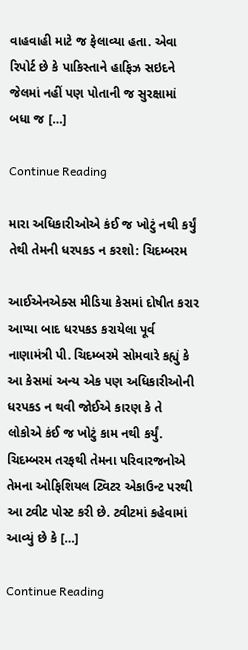વાહવાહી માટે જ ફેલાવ્યા હતા. એવા રિપોર્ટ છે કે પાકિસ્તાને હાફિઝ સઇદને જેલમાં નહીં પણ પોતાની જ સુરક્ષામાં બધા જ […]

Continue Reading

મારા અધિકારીઓએ કંઈ જ ખોટું નથી કર્યું તેથી તેમની ધરપકડ ન કરશો: ચિદમ્બરમ

આઈએનએક્સ મીડિયા કેસમાં દોષીત કરાર આપ્યા બાદ ધરપકડ કરાયેલા પૂર્વ નાણામંત્રી પી. ચિદમ્બરમે સોમવારે કહ્યું કે આ કેસમાં અન્ય એક પણ અધિકારીઓની ધરપકડ ન થવી જોઈએ કારણ કે તે લોકોએ કંઈ જ ખોટું કામ નથી કર્યું. ચિદમ્બરમ તરફથી તેમના પરિવારજનોએ તેમના ઓફિશિયલ ટ્વિટર એકાઉન્ટ પરથી આ ટ્વીટ પોસ્ટ કરી છે. ટ્વીટમાં કહેવામાં આવ્યું છે કે […]

Continue Reading